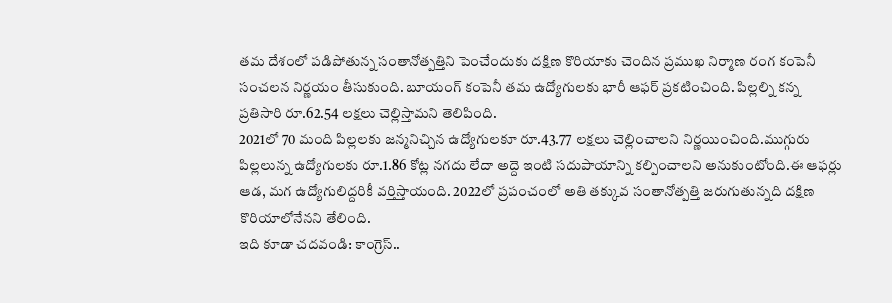తమ దేశంలో పడిపోతున్న సంతానోత్పత్తిని పెంచేందుకు దక్షిణ కొరియాకు చెందిన ప్రముఖ నిర్మాణ రంగ కంపెనీ సంచలన నిర్ణయం తీసుకుంది. బూయంగ్ కంపెనీ తమ ఉద్యోగులకు భారీ ఆఫర్ ప్రకటించింది. పిల్లల్ని కన్న ప్రతిసారి రూ.62.54 లక్షలు చెల్లిస్తామని తెలిపింది.
2021లో 70 మంది పిల్లలకు జన్మనిచ్చిన ఉద్యోగులకూ రూ.43.77 లక్షలు చెల్లించాలని నిర్ణయించింది.ముగ్గురు పిల్లలున్న ఉద్యోగులకు రూ.1.86 కోట్ల నగదు లేదా అద్దె ఇంటి సదుపాయాన్ని కల్పించాలని అనుకుంటోంది.ఈ ఆఫర్లు ఆడ, మగ ఉద్యోగులిద్దరికీ వర్తిస్తాయంది. 2022లో ప్రపంచంలో అతి తక్కువ సంతానోత్పత్తి జరుగుతున్నది దక్షిణ కొరియాలోనేనని తేలింది.
ఇది కూడా చదవండి: కాంగ్రెస్..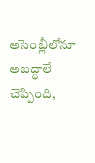అసెంబ్లీలోనూ అబద్ధాలే చెప్పింది,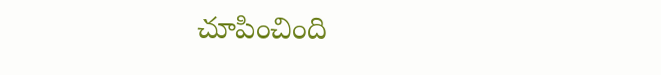చూపించింది